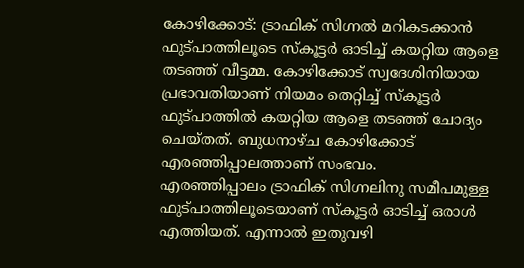കോഴിക്കോട്: ട്രാഫിക് സിഗ്നൽ മറികടക്കാൻ ഫുട്പാത്തിലൂടെ സ്കൂട്ടർ ഓടിച്ച് കയറ്റിയ ആളെ തടഞ്ഞ് വീട്ടമ്മ. കോഴിക്കോട് സ്വദേശിനിയായ പ്രഭാവതിയാണ് നിയമം തെറ്റിച്ച് സ്കൂട്ടർ ഫുട്പാത്തിൽ കയറ്റിയ ആളെ തടഞ്ഞ് ചോദ്യം ചെയ്തത്. ബുധനാഴ്ച കോഴിക്കോട് എരഞ്ഞിപ്പാലത്താണ് സംഭവം.
എരഞ്ഞിപ്പാലം ട്രാഫിക് സിഗ്നലിനു സമീപമുള്ള ഫുട്പാത്തിലൂടെയാണ് സ്കൂട്ടർ ഓടിച്ച് ഒരാൾ എത്തിയത്. എന്നാൽ ഇതുവഴി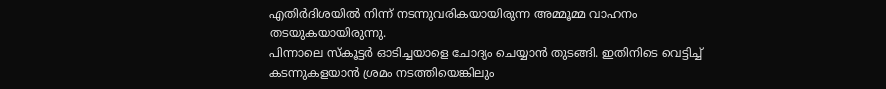എതിർദിശയിൽ നിന്ന് നടന്നുവരികയായിരുന്ന അമ്മൂമ്മ വാഹനം തടയുകയായിരുന്നു.
പിന്നാലെ സ്കൂട്ടർ ഓടിച്ചയാളെ ചോദ്യം ചെയ്യാൻ തുടങ്ങി. ഇതിനിടെ വെട്ടിച്ച് കടന്നുകളയാൻ ശ്രമം നടത്തിയെങ്കിലും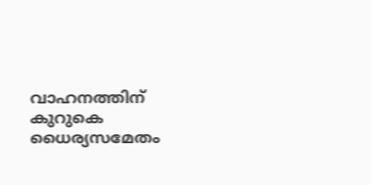വാഹനത്തിന് കുറുകെ ധൈര്യസമേതം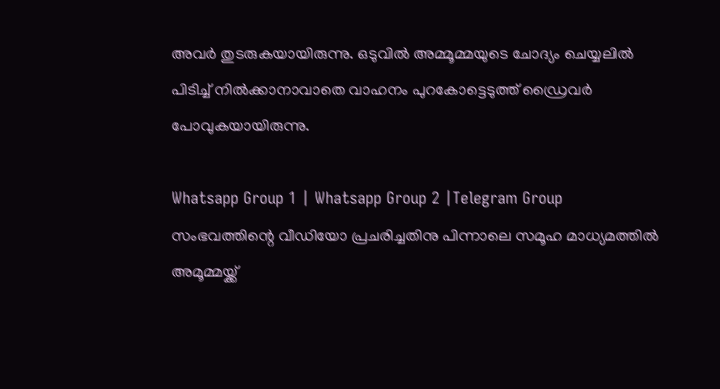അവർ തുടരുകയായിരുന്നു. ഒടുവിൽ അമ്മൂമ്മയുടെ ചോദ്യം ചെയ്യലിൽ പിടിച്ച് നിൽക്കാനാവാതെ വാഹനം പുറകോട്ടെടുത്ത് ഡ്രൈവർ പോവുകയായിരുന്നു.

Whatsapp Group 1 | Whatsapp Group 2 |Telegram Group
സംഭവത്തിന്റെ വീഡിയോ പ്രചരിച്ചതിനു പിന്നാലെ സമൂഹ മാധ്യമത്തിൽ അമൂമ്മയ്ക്ക്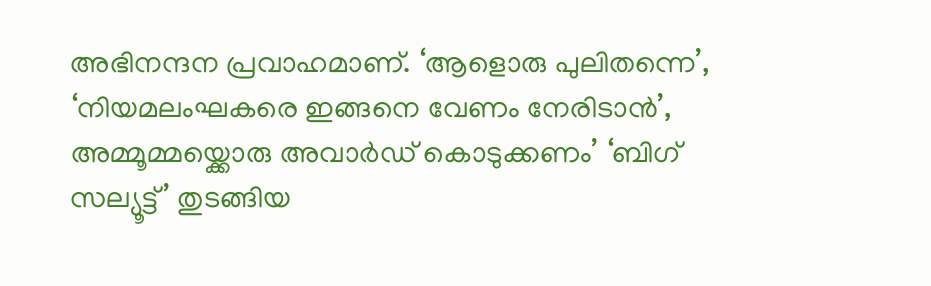അഭിനന്ദന പ്രവാഹമാണ്. ‘ആളൊരു പുലിതന്നെ’, ‘നിയമലംഘകരെ ഇങ്ങനെ വേണം നേരിടാൻ’, അമ്മൂമ്മയ്ക്കൊരു അവാർഡ് കൊടുക്കണം’ ‘ബിഗ് സല്യൂട്ട്’ തുടങ്ങിയ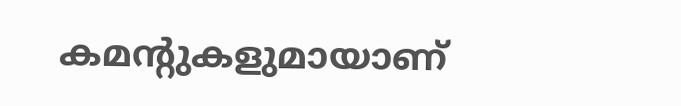കമന്റുകളുമായാണ്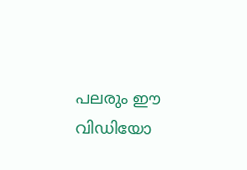പലരും ഈ വിഡിയോ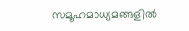സമൂഹമാധ്യമങ്ങളിൽ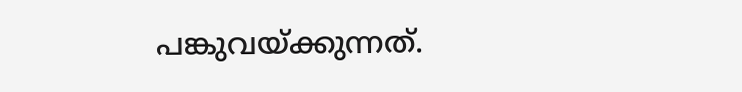പങ്കുവയ്ക്കുന്നത്.